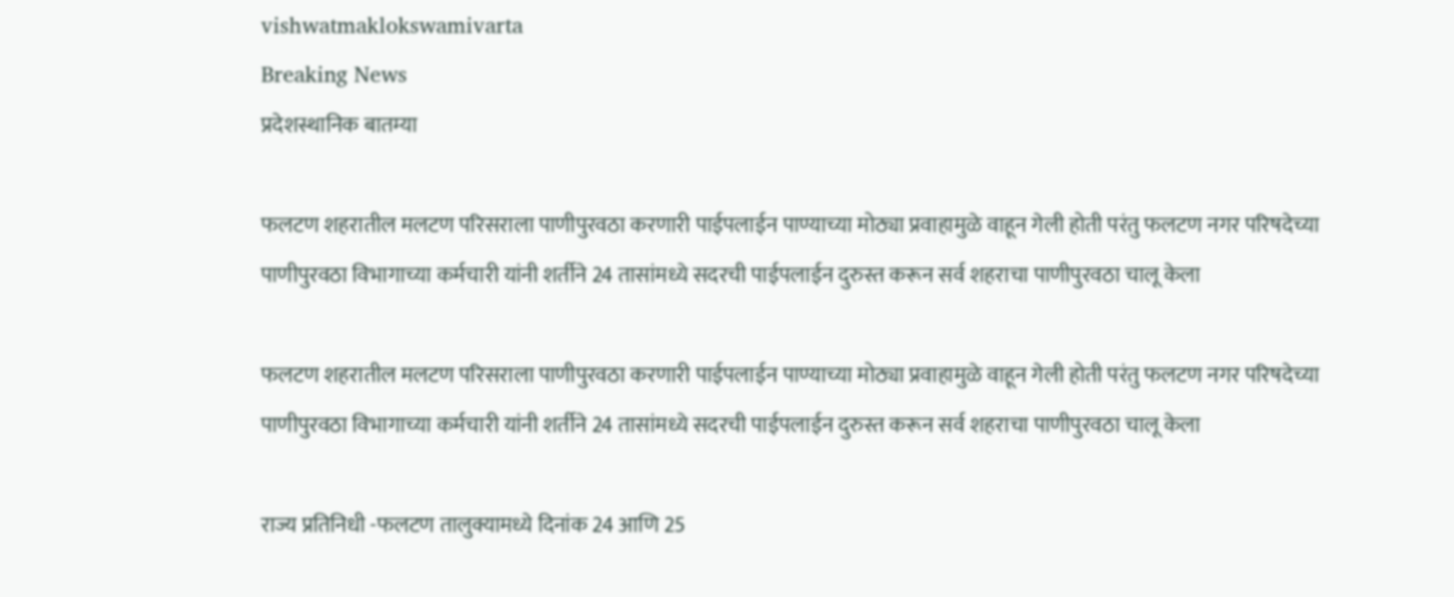vishwatmaklokswamivarta
Breaking News
प्रदेशस्थानिक बातम्या

फलटण शहरातील मलटण परिसराला पाणीपुरवठा करणारी पाईपलाईन पाण्याच्या मोठ्या प्रवाहामुळे वाहून गेली होती परंतु फलटण नगर परिषदेच्या पाणीपुरवठा विभागाच्या कर्मचारी यांनी शर्तीने 24 तासांमध्ये सदरची पाईपलाईन दुरुस्त करून सर्व शहराचा पाणीपुरवठा चालू केला

फलटण शहरातील मलटण परिसराला पाणीपुरवठा करणारी पाईपलाईन पाण्याच्या मोठ्या प्रवाहामुळे वाहून गेली होती परंतु फलटण नगर परिषदेच्या पाणीपुरवठा विभागाच्या कर्मचारी यांनी शर्तीने 24 तासांमध्ये सदरची पाईपलाईन दुरुस्त करून सर्व शहराचा पाणीपुरवठा चालू केला

राज्य प्रतिनिधी -फलटण तालुक्यामध्ये दिनांक 24 आणि 25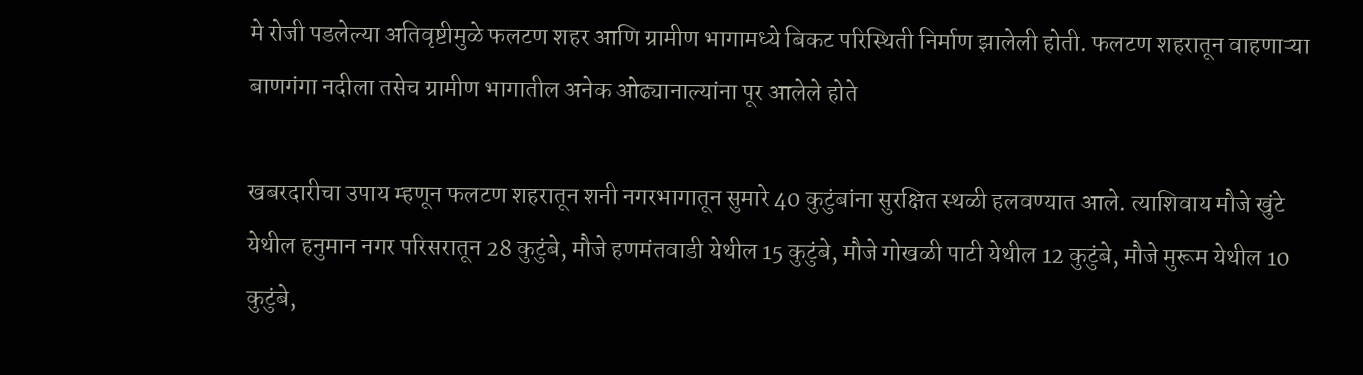मे रोजी पडलेल्या अतिवृष्टीमुळे फलटण शहर आणि ग्रामीण भागामध्ये बिकट परिस्थिती निर्माण झालेली होती. फलटण शहरातून वाहणाऱ्या बाणगंगा नदीला तसेच ग्रामीण भागातील अनेक ओढ्यानाल्यांना पूर आलेले होते

खबरदारीचा उपाय म्हणून फलटण शहरातून शनी नगरभागातून सुमारे 40 कुटुंबांना सुरक्षित स्थळी हलवण्यात आले. त्याशिवाय मौजे खुंटे येथील हनुमान नगर परिसरातून 28 कुटुंबे, मौजे हणमंतवाडी येथील 15 कुटुंबे, मौजे गोखळी पाटी येथील 12 कुटुंबे, मौजे मुरूम येथील 10 कुटुंबे,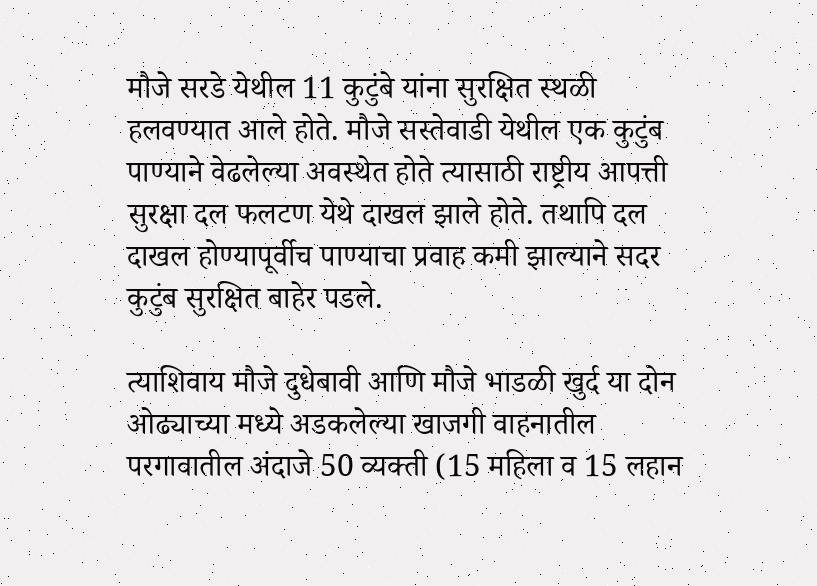मौजे सरडे येथील 11 कुटुंबे यांना सुरक्षित स्थळी हलवण्यात आले होते. मौजे सस्तेवाडी येथील एक कुटुंब पाण्याने वेढलेल्या अवस्थेत होते त्यासाठी राष्ट्रीय आपत्ती सुरक्षा दल फलटण येथे दाखल झाले होते. तथापि दल दाखल होण्यापूर्वीच पाण्याचा प्रवाह कमी झाल्याने सदर कुटुंब सुरक्षित बाहेर पडले.

त्याशिवाय मौजे दुधेबावी आणि मौजे भाडळी खुर्द या दोन ओढ्याच्या मध्ये अडकलेल्या खाजगी वाहनातील परगावातील अंदाजे 50 व्यक्ती (15 महिला व 15 लहान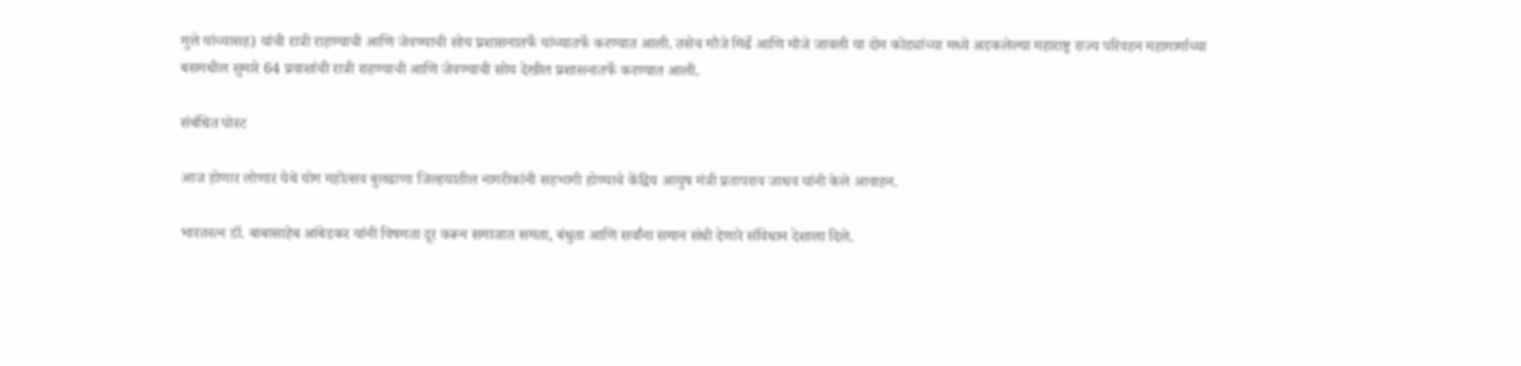मुले यांच्यासह) यांची रात्री राहण्याची आणि जेवण्याची सोय प्रशासनातर्फे यांच्यातर्फे करण्यात आली. तसेच मौजे मिर्ढे आणि मौजे जावली या दोन कोड्यांच्या मध्ये अडकलेल्या महाराष्ट्र राज्य परिवहन महामार्गाच्या बसमधील सुमारे 64 प्रवाशांची रात्री राहण्याची आणि जेवण्याची सोय देखील प्रशासनातर्फे करण्यात आली.

संबंधित पोस्ट

आज होणार लोणार येथे योग महोत्सव बुलढाणा जिल्हयातील नागरीकांनी सहभागी होण्याचे केंद्रिय आयुष मंत्री प्रतापराव जाधव यांनी केले आवाहन.

भारतरत्न डॉ. बाबासाहेब आंबेडकर यांनी विषमता दूर करून समाजात समता, बंधुता आणि सर्वांना समान संधी देणारे संविधान देशाला दिले.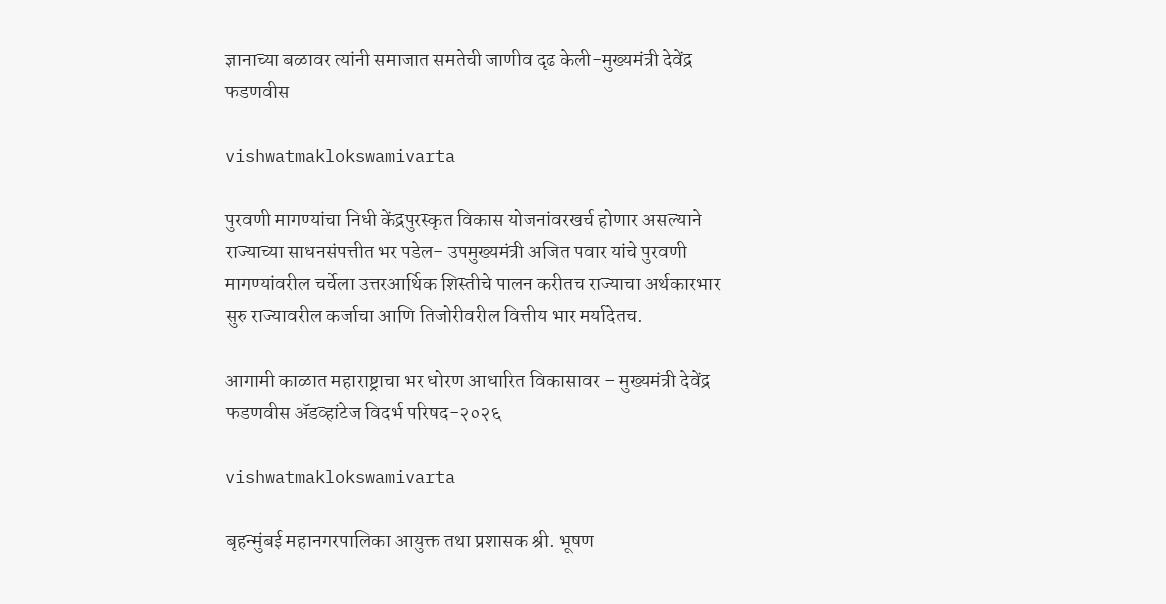ज्ञानाच्या बळावर त्यांनी समाजात समतेची जाणीव दृढ केली-मुख्यमंत्री देवेंद्र फडणवीस

vishwatmaklokswamivarta

पुरवणी मागण्यांचा निधी केंद्रपुरस्कृत विकास योजनांवरखर्च होणार असल्याने राज्याच्या साधनसंपत्तीत भर पडेल- उपमुख्यमंत्री अजित पवार यांचे पुरवणी मागण्यांवरील चर्चेला उत्तरआर्थिक शिस्तीचे पालन करीतच राज्याचा अर्थकारभार सुरु राज्यावरील कर्जाचा आणि तिजोरीवरील वित्तीय भार मर्यादेतच.

आगामी काळात महाराष्ट्राचा भर धोरण आधारित विकासावर – मुख्यमंत्री देवेंद्र फडणवीस ॲडव्हांटेज विदर्भ परिषद-२०२६

vishwatmaklokswamivarta

बृहन्मुंबई महानगरपालिका आयुक्त तथा प्रशासक श्री. भूषण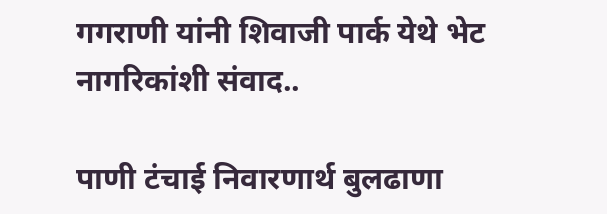गगराणी यांनी शिवाजी पार्क येथे भेट नागरिकांशी संवाद..

पाणी टंचाई निवारणार्थ बुलढाणा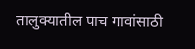तालुक्यातील पाच गावांसाठी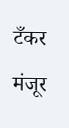टँकर मंजूर